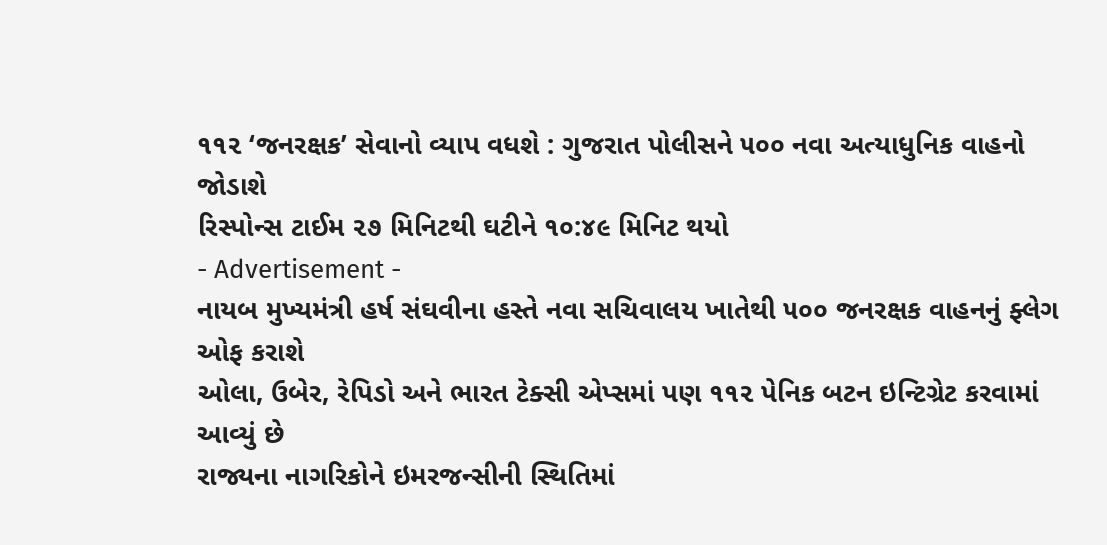૧૧૨ ‘જનરક્ષક’ સેવાનો વ્યાપ વધશે : ગુજરાત પોલીસને ૫૦૦ નવા અત્યાધુનિક વાહનો જોડાશે
રિસ્પોન્સ ટાઈમ ૨૭ મિનિટથી ઘટીને ૧૦:૪૯ મિનિટ થયો
- Advertisement -
નાયબ મુખ્યમંત્રી હર્ષ સંઘવીના હસ્તે નવા સચિવાલય ખાતેથી ૫૦૦ જનરક્ષક વાહનનું ફ્લેગ ઓફ કરાશે
ઓલા, ઉબેર, રેપિડો અને ભારત ટેક્સી એપ્સમાં પણ ૧૧૨ પેનિક બટન ઇન્ટિગ્રેટ કરવામાં આવ્યું છે
રાજ્યના નાગરિકોને ઇમરજન્સીની સ્થિતિમાં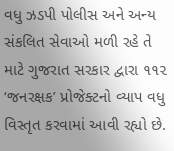વધુ ઝડપી પોલીસ અને અન્ય સંકલિત સેવાઓ મળી રહે તે માટે ગુજરાત સરકાર દ્વારા ૧૧૨ ‘જનરક્ષક’ પ્રોજેક્ટનો વ્યાપ વધુ વિસ્તૃત કરવામાં આવી રહ્યો છે.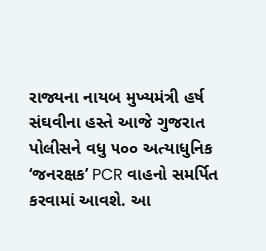રાજ્યના નાયબ મુખ્યમંત્રી હર્ષ સંઘવીના હસ્તે આજે ગુજરાત પોલીસને વધુ ૫૦૦ અત્યાધુનિક ‘જનરક્ષક’ PCR વાહનો સમર્પિત કરવામાં આવશે. આ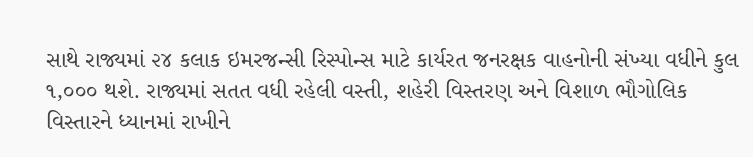સાથે રાજ્યમાં ૨૪ કલાક ઇમરજન્સી રિસ્પોન્સ માટે કાર્યરત જનરક્ષક વાહનોની સંખ્યા વધીને કુલ ૧,૦૦૦ થશે. રાજ્યમાં સતત વધી રહેલી વસ્તી, શહેરી વિસ્તરણ અને વિશાળ ભૌગોલિક વિસ્તારને ધ્યાનમાં રાખીને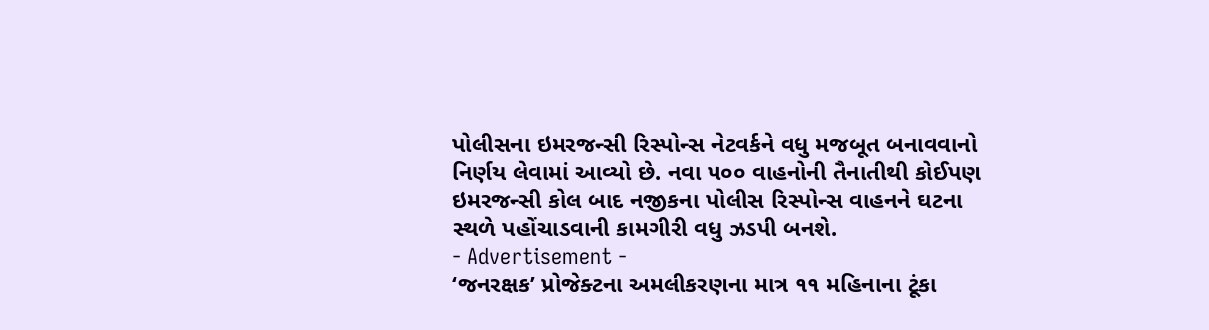પોલીસના ઇમરજન્સી રિસ્પોન્સ નેટવર્કને વધુ મજબૂત બનાવવાનો નિર્ણય લેવામાં આવ્યો છે. નવા ૫૦૦ વાહનોની તૈનાતીથી કોઈપણ ઇમરજન્સી કોલ બાદ નજીકના પોલીસ રિસ્પોન્સ વાહનને ઘટના સ્થળે પહોંચાડવાની કામગીરી વધુ ઝડપી બનશે.
- Advertisement -
‘જનરક્ષક’ પ્રોજેક્ટના અમલીકરણના માત્ર ૧૧ મહિનાના ટૂંકા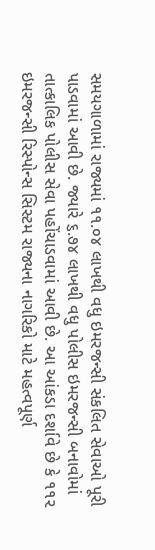સમયગાળામાં રાજ્યમાં ૧૧.૦૪ લાખથી વધુ ઇમરજન્સી સંકલિત સેવાઓ પૂરી પાડવામાં આવી છે. જ્યારે ૬.૭૪ લાખથી વધુ પોલીસ ઇમરજન્સી બનાવોમાં તાત્કાલિક પોલીસ સેવા પહોંચાડવામાં આવી છે. આ આંકડા દર્શાવે છે કે ૧૧૨ ઇમરજન્સી રિસ્પોન્સ સિસ્ટમ રાજ્યના નાગરિકો માટે મહત્વપૂર્ણ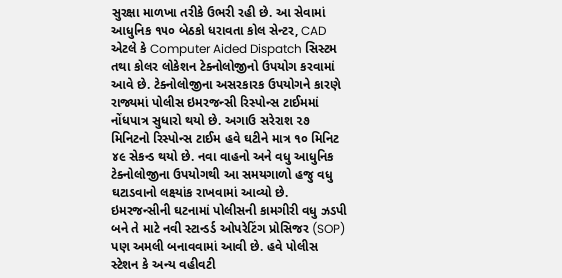સુરક્ષા માળખા તરીકે ઉભરી રહી છે. આ સેવામાં આધુનિક ૧૫૦ બેઠકો ધરાવતા કોલ સેન્ટર, CAD એટલે કે Computer Aided Dispatch સિસ્ટમ તથા કોલર લોકેશન ટેક્નોલોજીનો ઉપયોગ કરવામાં આવે છે. ટેક્નોલોજીના અસરકારક ઉપયોગને કારણે રાજ્યમાં પોલીસ ઇમરજન્સી રિસ્પોન્સ ટાઈમમાં નોંધપાત્ર સુધારો થયો છે. અગાઉ સરેરાશ ૨૭ મિનિટનો રિસ્પોન્સ ટાઈમ હવે ઘટીને માત્ર ૧૦ મિનિટ ૪૯ સેકન્ડ થયો છે. નવા વાહનો અને વધુ આધુનિક ટેક્નોલોજીના ઉપયોગથી આ સમયગાળો હજુ વધુ ઘટાડવાનો લક્ષ્યાંક રાખવામાં આવ્યો છે.
ઇમરજન્સીની ઘટનામાં પોલીસની કામગીરી વધુ ઝડપી બને તે માટે નવી સ્ટાન્ડર્ડ ઓપરેટિંગ પ્રોસિજર (SOP) પણ અમલી બનાવવામાં આવી છે. હવે પોલીસ સ્ટેશન કે અન્ય વહીવટી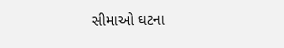સીમાઓ ઘટના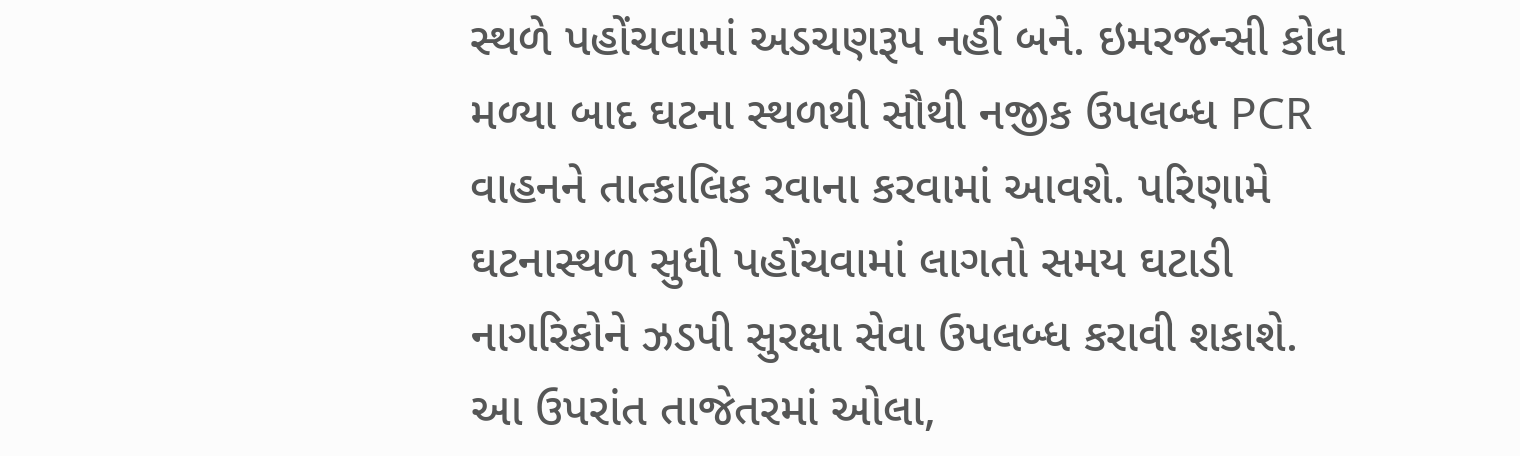સ્થળે પહોંચવામાં અડચણરૂપ નહીં બને. ઇમરજન્સી કોલ મળ્યા બાદ ઘટના સ્થળથી સૌથી નજીક ઉપલબ્ધ PCR વાહનને તાત્કાલિક રવાના કરવામાં આવશે. પરિણામે ઘટનાસ્થળ સુધી પહોંચવામાં લાગતો સમય ઘટાડી નાગરિકોને ઝડપી સુરક્ષા સેવા ઉપલબ્ધ કરાવી શકાશે. આ ઉપરાંત તાજેતરમાં ઓલા,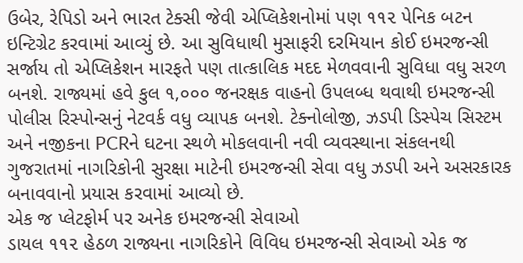ઉબેર, રેપિડો અને ભારત ટેક્સી જેવી એપ્લિકેશનોમાં પણ ૧૧૨ પેનિક બટન ઇન્ટિગ્રેટ કરવામાં આવ્યું છે. આ સુવિધાથી મુસાફરી દરમિયાન કોઈ ઇમરજન્સી સર્જાય તો એપ્લિકેશન મારફતે પણ તાત્કાલિક મદદ મેળવવાની સુવિધા વધુ સરળ બનશે. રાજ્યમાં હવે કુલ ૧,૦૦૦ જનરક્ષક વાહનો ઉપલબ્ધ થવાથી ઇમરજન્સી પોલીસ રિસ્પોન્સનું નેટવર્ક વધુ વ્યાપક બનશે. ટેક્નોલોજી, ઝડપી ડિસ્પેચ સિસ્ટમ અને નજીકના PCRને ઘટના સ્થળે મોકલવાની નવી વ્યવસ્થાના સંકલનથી ગુજરાતમાં નાગરિકોની સુરક્ષા માટેની ઇમરજન્સી સેવા વધુ ઝડપી અને અસરકારક બનાવવાનો પ્રયાસ કરવામાં આવ્યો છે.
એક જ પ્લેટફોર્મ પર અનેક ઇમરજન્સી સેવાઓ
ડાયલ ૧૧૨ હેઠળ રાજ્યના નાગરિકોને વિવિધ ઇમરજન્સી સેવાઓ એક જ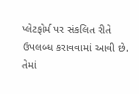પ્લેટફોર્મ પર સંકલિત રીતે ઉપલબ્ધ કરાવવામાં આવી છે. તેમાં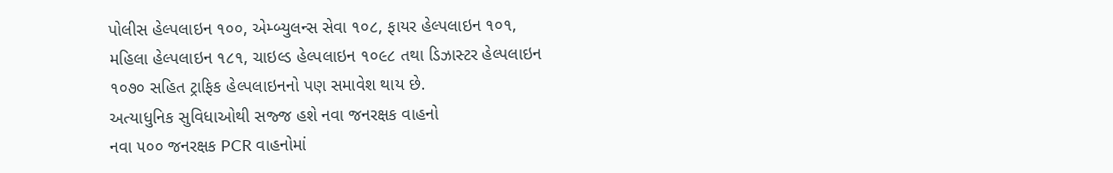પોલીસ હેલ્પલાઇન ૧૦૦, એમ્બ્યુલન્સ સેવા ૧૦૮, ફાયર હેલ્પલાઇન ૧૦૧, મહિલા હેલ્પલાઇન ૧૮૧, ચાઇલ્ડ હેલ્પલાઇન ૧૦૯૮ તથા ડિઝાસ્ટર હેલ્પલાઇન ૧૦૭૦ સહિત ટ્રાફિક હેલ્પલાઇનનો પણ સમાવેશ થાય છે.
અત્યાધુનિક સુવિધાઓથી સજ્જ હશે નવા જનરક્ષક વાહનો
નવા ૫૦૦ જનરક્ષક PCR વાહનોમાં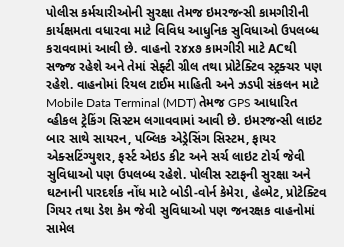પોલીસ કર્મચારીઓની સુરક્ષા તેમજ ઇમરજન્સી કામગીરીની કાર્યક્ષમતા વધારવા માટે વિવિધ આધુનિક સુવિધાઓ ઉપલબ્ધ કરાવવામાં આવી છે. વાહનો ૨૪x૭ કામગીરી માટે ACથી સજ્જ રહેશે અને તેમાં સેફ્ટી ગ્રીલ તથા પ્રોટેક્ટિવ સ્ટ્રક્ચર પણ રહેશે. વાહનોમાં રિયલ ટાઈમ માહિતી અને ઝડપી સંકલન માટે Mobile Data Terminal (MDT) તેમજ GPS આધારિત વ્હીકલ ટ્રેકિંગ સિસ્ટમ લગાવવામાં આવી છે. ઇમરજન્સી લાઇટ બાર સાથે સાયરન, પબ્લિક એડ્રેસિંગ સિસ્ટમ, ફાયર એક્સટિંગ્યુશર, ફર્સ્ટ એઇડ કીટ અને સર્ચ લાઇટ ટોર્ચ જેવી સુવિધાઓ પણ ઉપલબ્ધ રહેશે. પોલીસ સ્ટાફની સુરક્ષા અને ઘટનાની પારદર્શક નોંધ માટે બોડી-વોર્ન કેમેરા, હેલ્મેટ, પ્રોટેક્ટિવ ગિયર તથા ડેશ કેમ જેવી સુવિધાઓ પણ જનરક્ષક વાહનોમાં સામેલ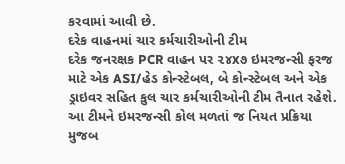કરવામાં આવી છે.
દરેક વાહનમાં ચાર કર્મચારીઓની ટીમ
દરેક જનરક્ષક PCR વાહન પર ૨૪x૭ ઇમરજન્સી ફરજ માટે એક ASI/હેડ કોન્સ્ટેબલ, બે કોન્સ્ટેબલ અને એક ડ્રાઇવર સહિત કુલ ચાર કર્મચારીઓની ટીમ તૈનાત રહેશે. આ ટીમને ઇમરજન્સી કોલ મળતાં જ નિયત પ્રક્રિયા મુજબ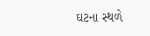ઘટના સ્થળે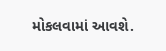મોકલવામાં આવશે.